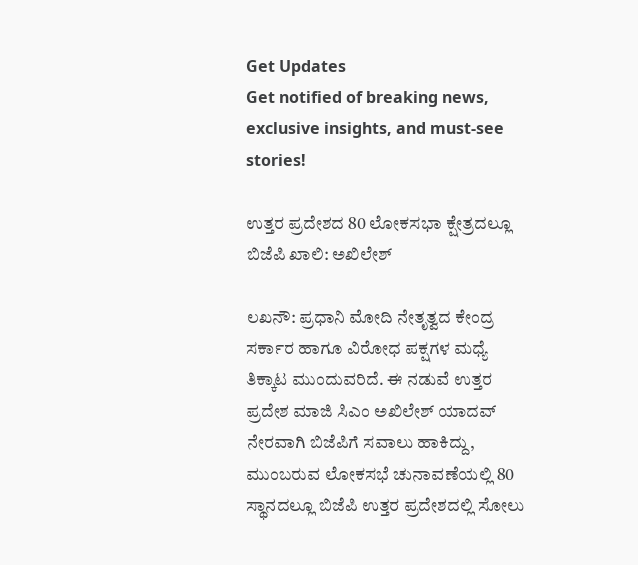Get Updates
Get notified of breaking news, exclusive insights, and must-see stories!

ಉತ್ತರ ಪ್ರದೇಶದ 80 ಲೋಕಸಭಾ ಕ್ಷೇತ್ರದಲ್ಲೂ ಬಿಜೆಪಿ ಖಾಲಿ: ಅಖಿಲೇಶ್

ಲಖನೌ: ಪ್ರಧಾನಿ ಮೋದಿ ನೇತೃತ್ವದ ಕೇಂದ್ರ ಸರ್ಕಾರ ಹಾಗೂ ವಿರೋಧ ಪಕ್ಷಗಳ ಮಧ್ಯೆ ತಿಕ್ಕಾಟ ಮುಂದುವರಿದೆ. ಈ ನಡುವೆ ಉತ್ತರ ಪ್ರದೇಶ ಮಾಜಿ ಸಿಎಂ ಅಖಿಲೇಶ್‌ ಯಾದವ್ ನೇರವಾಗಿ ಬಿಜೆಪಿಗೆ ಸವಾಲು ಹಾಕಿದ್ದು, ಮುಂಬರುವ ಲೋಕಸಭೆ ಚುನಾವಣೆಯಲ್ಲಿ 80 ಸ್ಥಾನದಲ್ಲೂ ಬಿಜೆಪಿ ಉತ್ತರ ಪ್ರದೇಶದಲ್ಲಿ ಸೋಲು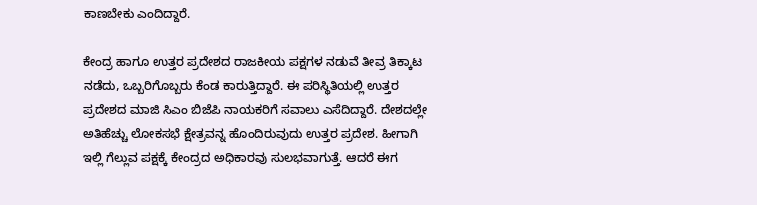ಕಾಣಬೇಕು ಎಂದಿದ್ದಾರೆ.

ಕೇಂದ್ರ ಹಾಗೂ ಉತ್ತರ ಪ್ರದೇಶದ ರಾಜಕೀಯ ಪಕ್ಷಗಳ ನಡುವೆ ತೀವ್ರ ತಿಕ್ಕಾಟ ನಡೆದು, ಒಬ್ಬರಿಗೊಬ್ಬರು ಕೆಂಡ ಕಾರುತ್ತಿದ್ದಾರೆ. ಈ ಪರಿಸ್ಥಿತಿಯಲ್ಲಿ ಉತ್ತರ ಪ್ರದೇಶದ ಮಾಜಿ ಸಿಎಂ ಬಿಜೆಪಿ ನಾಯಕರಿಗೆ ಸವಾಲು ಎಸೆದಿದ್ದಾರೆ. ದೇಶದಲ್ಲೇ ಅತಿಹೆಚ್ಚು ಲೋಕಸಭೆ ಕ್ಷೇತ್ರವನ್ನ ಹೊಂದಿರುವುದು ಉತ್ತರ ಪ್ರದೇಶ. ಹೀಗಾಗಿ ಇಲ್ಲಿ ಗೆಲ್ಲುವ ಪಕ್ಷಕ್ಕೆ ಕೇಂದ್ರದ ಅಧಿಕಾರವು ಸುಲಭವಾಗುತ್ತೆ. ಆದರೆ ಈಗ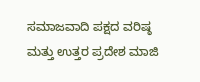ಸಮಾಜವಾದಿ ಪಕ್ಷದ ವರಿಷ್ಠ ಮತ್ತು ಉತ್ತರ ಪ್ರದೇಶ ಮಾಜಿ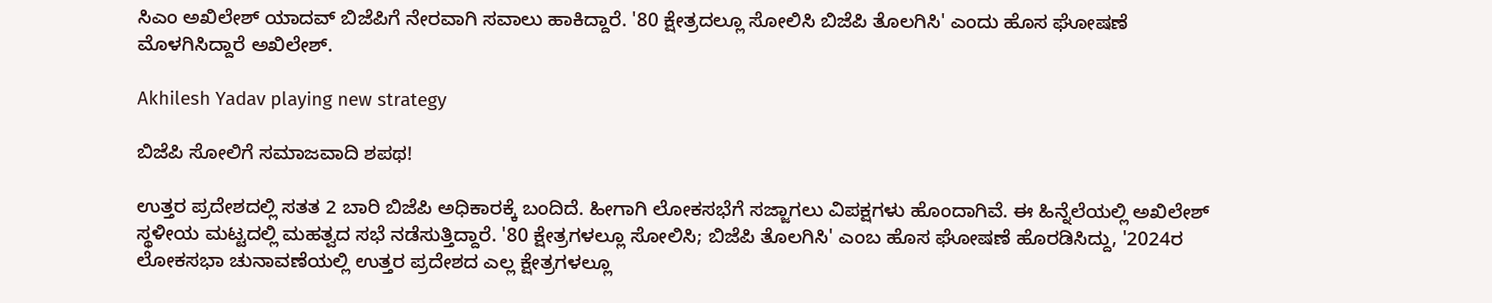ಸಿಎಂ ಅಖಿಲೇಶ್‌ ಯಾದವ್ ಬಿಜೆಪಿಗೆ ನೇರವಾಗಿ ಸವಾಲು ಹಾಕಿದ್ದಾರೆ. '80 ಕ್ಷೇತ್ರದಲ್ಲೂ ಸೋಲಿಸಿ ಬಿಜೆಪಿ ತೊಲಗಿಸಿ' ಎಂದು ಹೊಸ ಘೋಷಣೆ ಮೊಳಗಿಸಿದ್ದಾರೆ ಅಖಿಲೇಶ್.

Akhilesh Yadav playing new strategy

ಬಿಜೆಪಿ ಸೋಲಿಗೆ ಸಮಾಜವಾದಿ ಶಪಥ!

ಉತ್ತರ ಪ್ರದೇಶದಲ್ಲಿ ಸತತ 2 ಬಾರಿ ಬಿಜೆಪಿ ಅಧಿಕಾರಕ್ಕೆ ಬಂದಿದೆ. ಹೀಗಾಗಿ ಲೋಕಸಭೆಗೆ ಸಜ್ಜಾಗಲು ವಿಪಕ್ಷಗಳು ಹೊಂದಾಗಿವೆ. ಈ ಹಿನ್ನೆಲೆಯಲ್ಲಿ ಅಖಿಲೇಶ್ ಸ್ಥಳೀಯ ಮಟ್ಟದಲ್ಲಿ ಮಹತ್ವದ ಸಭೆ ನಡೆಸುತ್ತಿದ್ದಾರೆ. '80 ಕ್ಷೇತ್ರಗಳಲ್ಲೂ ಸೋಲಿಸಿ; ಬಿಜೆಪಿ ತೊಲಗಿಸಿ' ಎಂಬ ಹೊಸ ಘೋಷಣೆ ಹೊರಡಿಸಿದ್ದು, '2024ರ ಲೋಕಸಭಾ ಚುನಾವಣೆಯಲ್ಲಿ ಉತ್ತರ ಪ್ರದೇಶದ ಎಲ್ಲ ಕ್ಷೇತ್ರಗಳಲ್ಲೂ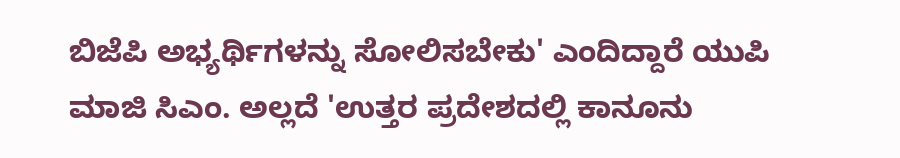ಬಿಜೆಪಿ ಅಭ್ಯರ್ಥಿಗಳನ್ನು ಸೋಲಿಸಬೇಕು' ಎಂದಿದ್ದಾರೆ ಯುಪಿ ಮಾಜಿ ಸಿಎಂ. ಅಲ್ಲದೆ 'ಉತ್ತರ ಪ್ರದೇಶದಲ್ಲಿ ಕಾನೂನು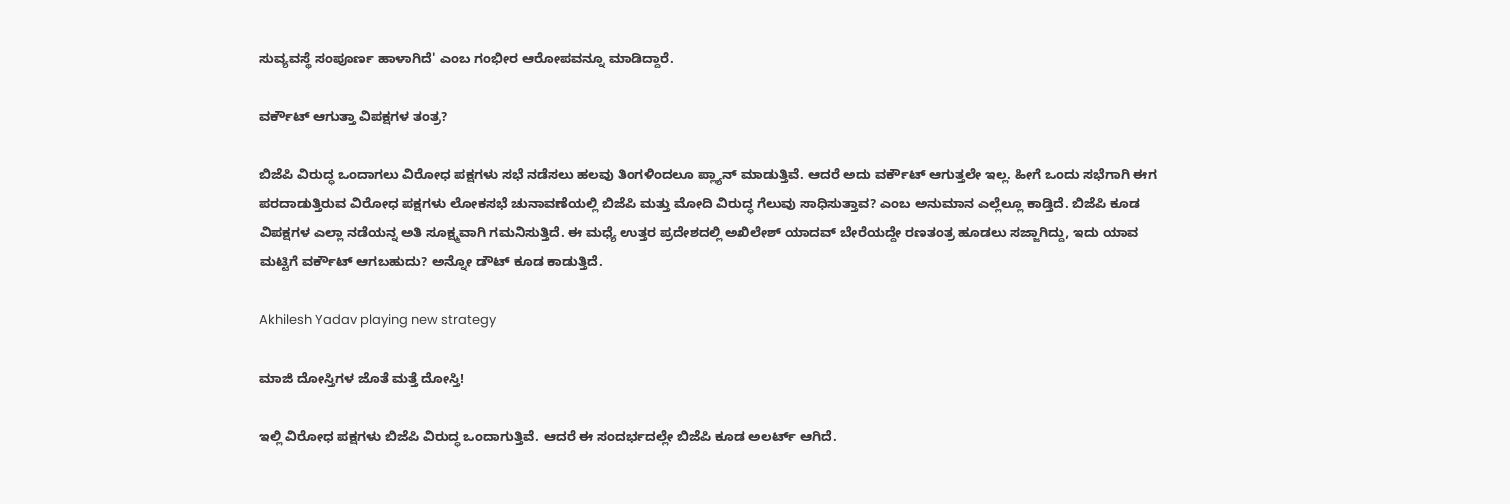ಸುವ್ಯವಸ್ಥೆ ಸಂಪೂರ್ಣ ಹಾಳಾಗಿದೆ' ಎಂಬ ಗಂಭೀರ ಆರೋಪವನ್ನೂ ಮಾಡಿದ್ದಾರೆ.

ವರ್ಕೌಟ್ ಆಗುತ್ತಾ ವಿಪಕ್ಷಗಳ ತಂತ್ರ?

ಬಿಜೆಪಿ ವಿರುದ್ಧ ಒಂದಾಗಲು ವಿರೋಧ ಪಕ್ಷಗಳು ಸಭೆ ನಡೆಸಲು ಹಲವು ತಿಂಗಳಿಂದಲೂ ಪ್ಲ್ಯಾನ್ ಮಾಡುತ್ತಿವೆ. ಆದರೆ ಅದು ವರ್ಕೌಟ್ ಆಗುತ್ತಲೇ ಇಲ್ಲ. ಹೀಗೆ ಒಂದು ಸಭೆಗಾಗಿ ಈಗ ಪರದಾಡುತ್ತಿರುವ ವಿರೋಧ ಪಕ್ಷಗಳು ಲೋಕಸಭೆ ಚುನಾವಣೆಯಲ್ಲಿ ಬಿಜೆಪಿ ಮತ್ತು ಮೋದಿ ವಿರುದ್ಧ ಗೆಲುವು ಸಾಧಿಸುತ್ತಾವ? ಎಂಬ ಅನುಮಾನ ಎಲ್ಲೆಲ್ಲೂ ಕಾಡ್ತಿದೆ. ಬಿಜೆಪಿ ಕೂಡ ವಿಪಕ್ಷಗಳ ಎಲ್ಲಾ ನಡೆಯನ್ನ ಅತಿ ಸೂಕ್ಷ್ಮವಾಗಿ ಗಮನಿಸುತ್ತಿದೆ. ಈ ಮಧ್ಯೆ ಉತ್ತರ ಪ್ರದೇಶದಲ್ಲಿ ಅಖಿಲೇಶ್ ಯಾದವ್ ಬೇರೆಯದ್ದೇ ರಣತಂತ್ರ ಹೂಡಲು ಸಜ್ಜಾಗಿದ್ದು, ಇದು ಯಾವ ಮಟ್ಟಿಗೆ ವರ್ಕೌಟ್ ಆಗಬಹುದು? ಅನ್ನೋ ಡೌಟ್ ಕೂಡ ಕಾಡುತ್ತಿದೆ.

Akhilesh Yadav playing new strategy

ಮಾಜಿ ದೋಸ್ತಿಗಳ ಜೊತೆ ಮತ್ತೆ ದೋಸ್ತಿ!

ಇಲ್ಲಿ ವಿರೋಧ ಪಕ್ಷಗಳು ಬಿಜೆಪಿ ವಿರುದ್ಧ ಒಂದಾಗುತ್ತಿವೆ. ಆದರೆ ಈ ಸಂದರ್ಭದಲ್ಲೇ ಬಿಜೆಪಿ ಕೂಡ ಅಲರ್ಟ್ ಆಗಿದೆ.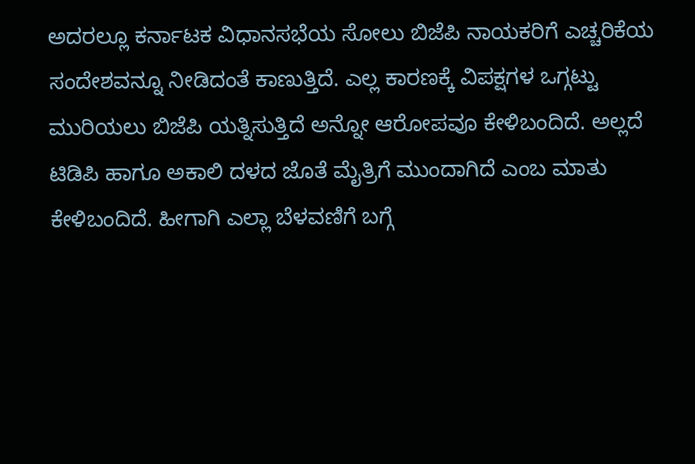ಅದರಲ್ಲೂ ಕರ್ನಾಟಕ ವಿಧಾನಸಭೆಯ ಸೋಲು ಬಿಜೆಪಿ ನಾಯಕರಿಗೆ ಎಚ್ಚರಿಕೆಯ ಸಂದೇಶವನ್ನೂ ನೀಡಿದಂತೆ ಕಾಣುತ್ತಿದೆ. ಎಲ್ಲ ಕಾರಣಕ್ಕೆ ವಿಪಕ್ಷಗಳ ಒಗ್ಗಟ್ಟು ಮುರಿಯಲು ಬಿಜೆಪಿ ಯತ್ನಿಸುತ್ತಿದೆ ಅನ್ನೋ ಆರೋಪವೂ ಕೇಳಿಬಂದಿದೆ. ಅಲ್ಲದೆ ಟಿಡಿಪಿ ಹಾಗೂ ಅಕಾಲಿ ದಳದ ಜೊತೆ ಮೈತ್ರಿಗೆ ಮುಂದಾಗಿದೆ ಎಂಬ ಮಾತು ಕೇಳಿಬಂದಿದೆ. ಹೀಗಾಗಿ ಎಲ್ಲಾ ಬೆಳವಣಿಗೆ ಬಗ್ಗೆ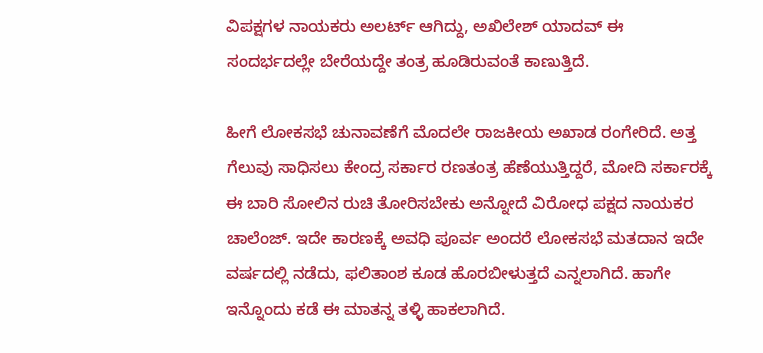ವಿಪಕ್ಷಗಳ ನಾಯಕರು ಅಲರ್ಟ್ ಆಗಿದ್ದು, ಅಖಿಲೇಶ್ ಯಾದವ್ ಈ ಸಂದರ್ಭದಲ್ಲೇ ಬೇರೆಯದ್ದೇ ತಂತ್ರ ಹೂಡಿರುವಂತೆ ಕಾಣುತ್ತಿದೆ.

ಹೀಗೆ ಲೋಕಸಭೆ ಚುನಾವಣೆಗೆ ಮೊದಲೇ ರಾಜಕೀಯ ಅಖಾಡ ರಂಗೇರಿದೆ. ಅತ್ತ ಗೆಲುವು ಸಾಧಿಸಲು ಕೇಂದ್ರ ಸರ್ಕಾರ ರಣತಂತ್ರ ಹೆಣೆಯುತ್ತಿದ್ದರೆ, ಮೋದಿ ಸರ್ಕಾರಕ್ಕೆ ಈ ಬಾರಿ ಸೋಲಿನ ರುಚಿ ತೋರಿಸಬೇಕು ಅನ್ನೋದೆ ವಿರೋಧ ಪಕ್ಷದ ನಾಯಕರ ಚಾಲೆಂಜ್. ಇದೇ ಕಾರಣಕ್ಕೆ ಅವಧಿ ಪೂರ್ವ ಅಂದರೆ ಲೋಕಸಭೆ ಮತದಾನ ಇದೇ ವರ್ಷದಲ್ಲಿ ನಡೆದು, ಫಲಿತಾಂಶ ಕೂಡ ಹೊರಬೀಳುತ್ತದೆ ಎನ್ನಲಾಗಿದೆ. ಹಾಗೇ ಇನ್ನೊಂದು ಕಡೆ ಈ ಮಾತನ್ನ ತಳ್ಳಿ ಹಾಕಲಾಗಿದೆ.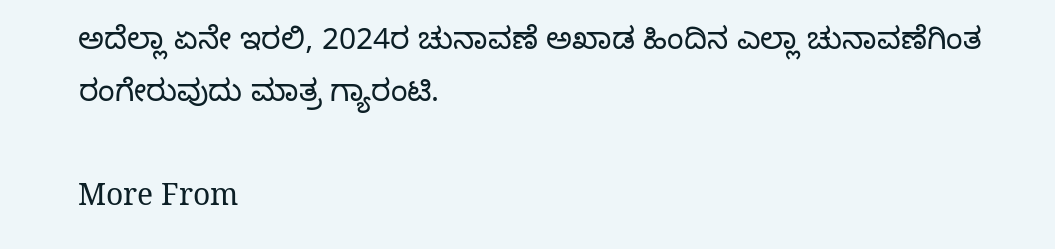ಅದೆಲ್ಲಾ ಏನೇ ಇರಲಿ, 2024ರ ಚುನಾವಣೆ ಅಖಾಡ ಹಿಂದಿನ ಎಲ್ಲಾ ಚುನಾವಣೆಗಿಂತ ರಂಗೇರುವುದು ಮಾತ್ರ ಗ್ಯಾರಂಟಿ.

More From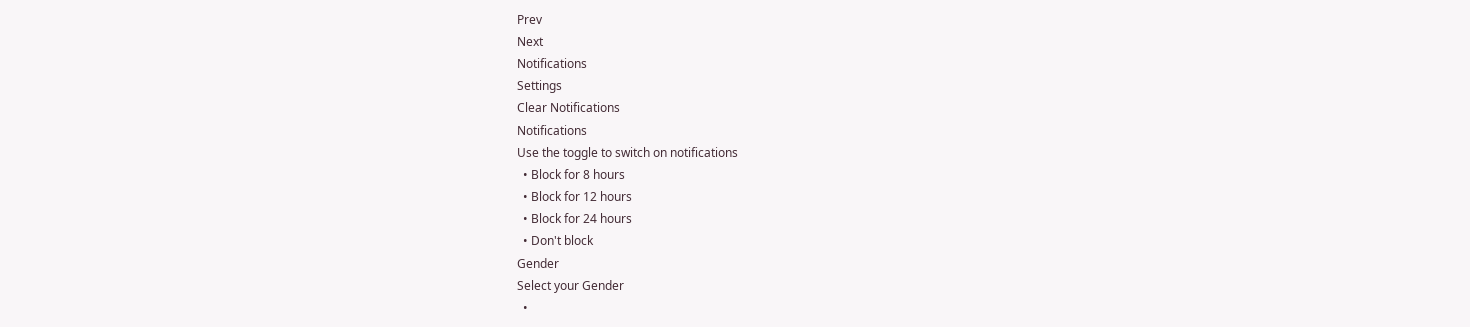Prev
Next
Notifications
Settings
Clear Notifications
Notifications
Use the toggle to switch on notifications
  • Block for 8 hours
  • Block for 12 hours
  • Block for 24 hours
  • Don't block
Gender
Select your Gender
  •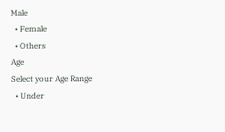Male
  • Female
  • Others
Age
Select your Age Range
  • Under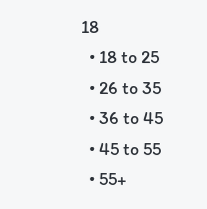18
  • 18 to 25
  • 26 to 35
  • 36 to 45
  • 45 to 55
  • 55+